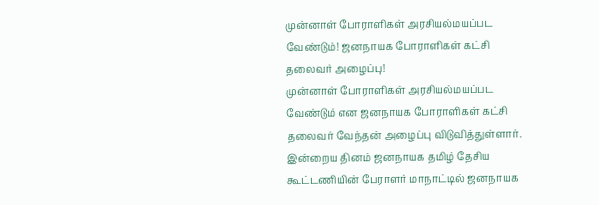முன்னாள் போராளிகள் அரசியல்மயப்பட வேண்டும்! ஜனநாயக போராளிகள் கட்சி தலைவர் அழைப்பு!
முன்னாள் போராளிகள் அரசியல்மயப்பட வேண்டும் என ஜனநாயக போராளிகள் கட்சி தலைவர் வேந்தன் அழைப்பு விடுவித்துள்ளார்.
இன்றைய தினம் ஜனநாயக தமிழ் தேசிய கூட்டணியின் பேராளர் மாநாட்டில் ஜனநாயக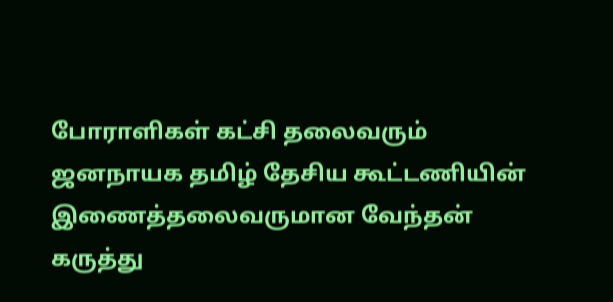போராளிகள் கட்சி தலைவரும் ஜனநாயக தமிழ் தேசிய கூட்டணியின் இணைத்தலைவருமான வேந்தன் கருத்து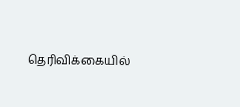தெரிவிக்கையில்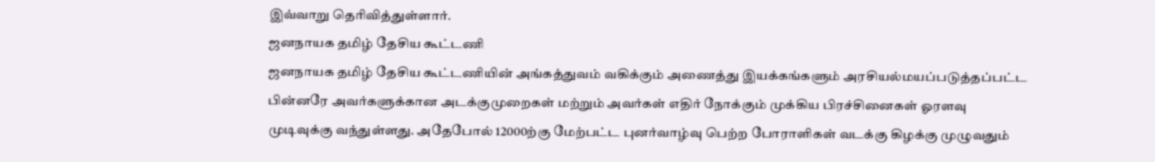இவ்வாறு தெரிவித்துள்ளார்.
ஜனநாயக தமிழ் தேசிய கூட்டணி
ஜனநாயக தமிழ் தேசிய கூட்டணியின் அங்கத்துவம் வகிக்கும் அணைத்து இயக்கங்களும் அரசியல்மயப்படுத்தப்பட்ட பின்னரே அவர்களுக்கான அடக்குமுறைகள் மற்றும் அவர்கள் எதிர் நோக்கும் முக்கிய பிரச்சினைகள் ஓரளவு முடிவுக்கு வந்துள்ளது. அதேபோல் 12000ற்கு மேற்பட்ட புனர்வாழ்வு பெற்ற போராளிகள் வடக்கு கிழக்கு முழுவதும்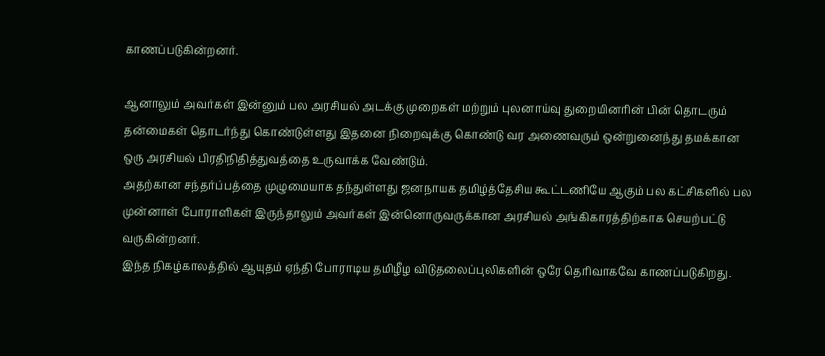காணப்படுகின்றனர்.

ஆனாலும் அவர்கள் இன்னும் பல அரசியல் அடக்கு முறைகள் மற்றும் புலனாய்வு துறையினரின் பின் தொடரும் தன்மைகள் தொடர்ந்து கொண்டுள்ளது இதனை நிறைவுக்கு கொண்டு வர அணைவரும் ஒன்றுனைந்து தமக்கான ஒரு அரசியல் பிரதிநிதித்துவத்தை உருவாக்க வேண்டும்.
அதற்கான சந்தர்ப்பத்தை முழுமையாக தந்துள்ளது ஜனநாயக தமிழ்த்தேசிய கூட்டணியே ஆகும் பல கட்சிகளில் பல முன்னாள் போராளிகள் இருந்தாலும் அவர்கள் இன்னொருவருக்கான அரசியல் அங்கிகாரத்திற்காக செயற்பட்டு வருகின்றனர்.
இந்த நிகழ்காலத்தில் ஆயுதம் ஏந்தி போராடிய தமிழீழ விடுதலைப்புலிகளின் ஒரே தெரிவாகவே காணப்படுகிறது.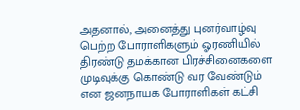அதனால், அனைத்து புனர்வாழ்வு பெற்ற போராளிகளும் ஓரணியில் திரண்டு தமக்கான பிரச்சினைகளை முடிவுக்கு கொண்டு வர வேண்டும் என ஜனநாயக போராளிகள் கட்சி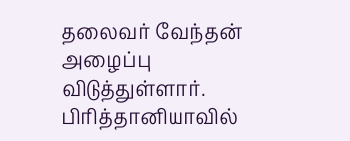தலைவர் வேந்தன் அழைப்பு விடுத்துள்ளார்.
பிரித்தானியாவில்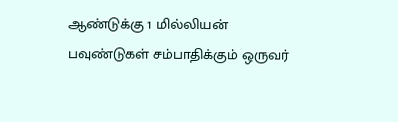ஆண்டுக்கு 1 மில்லியன் பவுண்டுகள் சம்பாதிக்கும் ஒருவர்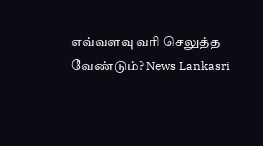எவ்வளவு வரி செலுத்த வேண்டும்? News Lankasri